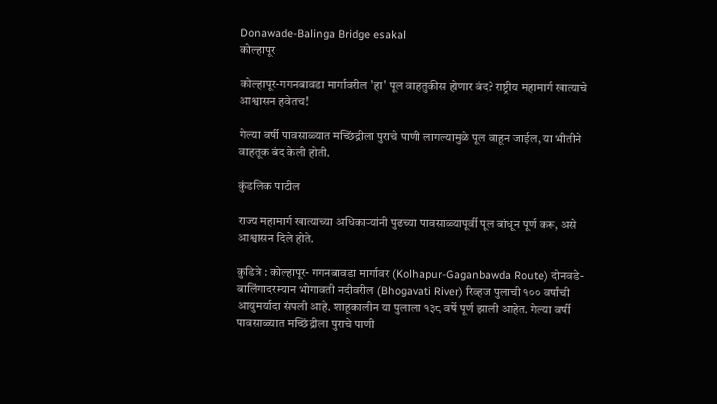Donawade-Balinga Bridge esakal
कोल्हापूर

कोल्हापूर-गगनबावडा मार्गावरील 'हा' पूल वाहतुकीस होणार बंद? राष्ट्रीय महामार्ग खात्याचे आश्वासन हवेतच!

गेल्या वर्षी पावसाळ्यात मच्छिंद्रीला पुराचे पाणी लागल्यामुळे पूल वाहून जाईल, या भीतीने वाहतूक बंद केली होती.

कुंडलिक पाटील

राज्य महामार्ग खात्याच्या अधिकाऱ्यांनी पुढच्या पावसाळ्यापूर्वी पूल बांधून पूर्ण करू, असे आश्वासन दिले होते.

कुडित्रे : कोल्हापूर- गगनबावडा मार्गावर (Kolhapur-Gaganbawda Route) दोनवडे-बालिंगादरम्यान भोगावती नदीवरील (Bhogavati River) रिव्हज पुलाची १०० वर्षांची आयुमर्यादा संपली आहे. शाहूकालीन या पुलाला १३८ वर्षे पूर्ण झाली आहेत. गेल्या वर्षी पावसाळ्यात मच्छिंद्रीला पुराचे पाणी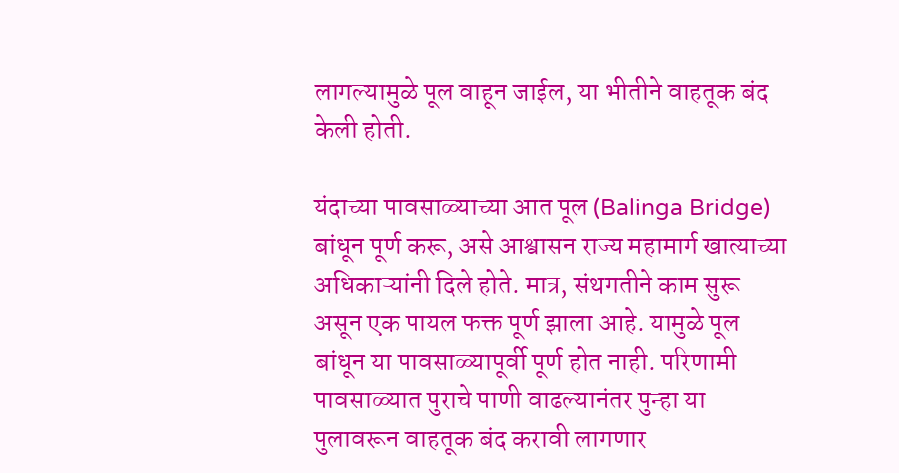लागल्यामुळे पूल वाहून जाईल, या भीतीने वाहतूक बंद केली होती.

यंदाच्या पावसाळ्याच्या आत पूल (Balinga Bridge) बांधून पूर्ण करू, असे आश्वासन राज्य महामार्ग खात्याच्या अधिकाऱ्यांनी दिले होते. मात्र, संथगतीने काम सुरू असून एक पायल फक्त पूर्ण झाला आहे. यामुळे पूल बांधून या पावसाळ्यापूर्वी पूर्ण होत नाही. परिणामी पावसाळ्यात पुराचे पाणी वाढल्यानंतर पुन्हा या पुलावरून वाहतूक बंद करावी लागणार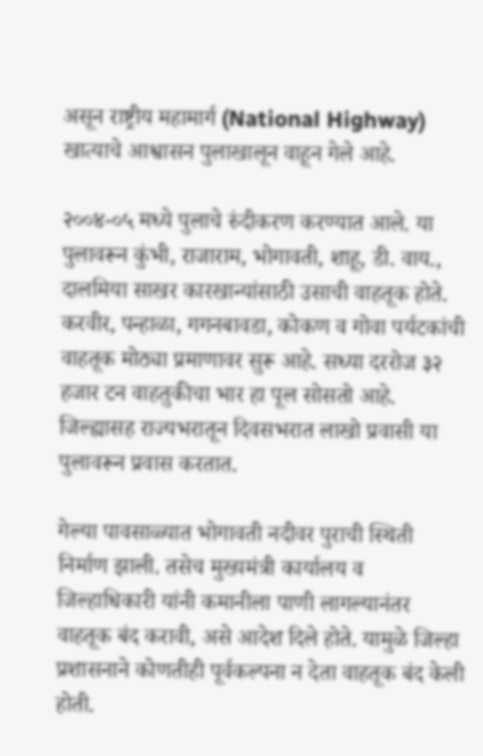असून राष्ट्रीय महामार्ग (National Highway) खात्याचे आश्वासन पुलाखालून वाहून गेले आहे.

२००४-०५ मध्ये पुलाचे रुंदीकरण करण्यात आले. या पुलावरून कुंभी, राजाराम, भोगावती, शाहू, डी. वाय., दालमिया साखर कारखान्यांसाठी उसाची वाहतूक होते. करवीर, पन्हाळा, गगनबावडा, कोकण व गोवा पर्यटकांची वाहतूक मोठ्या प्रमाणावर सुरू आहे. सध्या दररोज ३२ हजार टन वाहतुकीचा भार हा पूल सोसतो आहे. जिल्ह्यासह राज्यभरातून दिवसभरात लाखो प्रवासी या पुलावरून प्रवास करतात.

गेल्या पावसाळ्यात भोगावती नदीवर पुराची स्थिती निर्माण झाली. तसेच मुख्यमंत्री कार्यालय व जिल्हाधिकारी यांनी कमानीला पाणी लागल्यानंतर वाहतूक बंद करावी, असे आदेश दिले होते. यामुळे जिल्हा प्रशासनाने कोणतीही पूर्वकल्पना न देता वाहतूक बंद केली होती.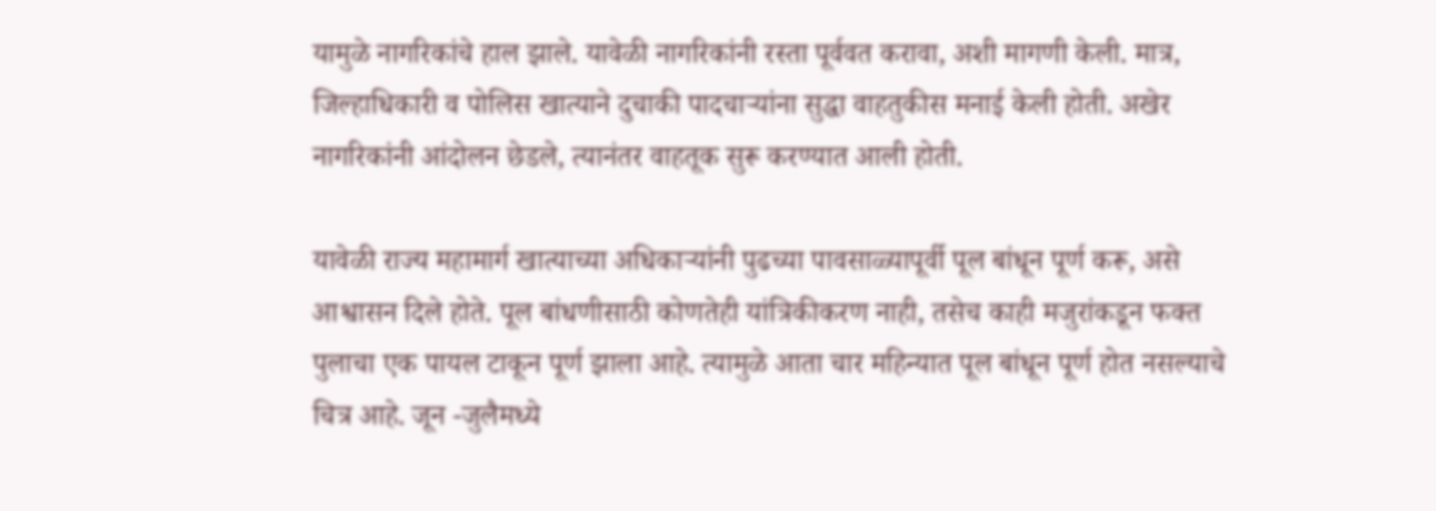यामुळे नागरिकांचे हाल झाले. यावेळी नागरिकांनी रस्ता पूर्ववत करावा, अशी मागणी केली. मात्र, जिल्हाधिकारी व पोलिस खात्याने दुचाकी पादचाऱ्यांना सुद्धा वाहतुकीस मनाई केली होती. अखेर नागरिकांनी आंदोलन छेडले, त्यानंतर वाहतूक सुरू करण्यात आली होती.

यावेळी राज्य महामार्ग खात्याच्या अधिकाऱ्यांनी पुढच्या पावसाळ्यापूर्वी पूल बांधून पूर्ण करू, असे आश्वासन दिले होते. पूल बांधणीसाठी कोणतेही यांत्रिकीकरण नाही, तसेच काही मजुरांकडून फक्त पुलाचा एक पायल टाकून पूर्ण झाला आहे. त्यामुळे आता चार महिन्यात पूल बांधून पूर्ण होत नसल्याचे चित्र आहे. जून -जुलैमध्ये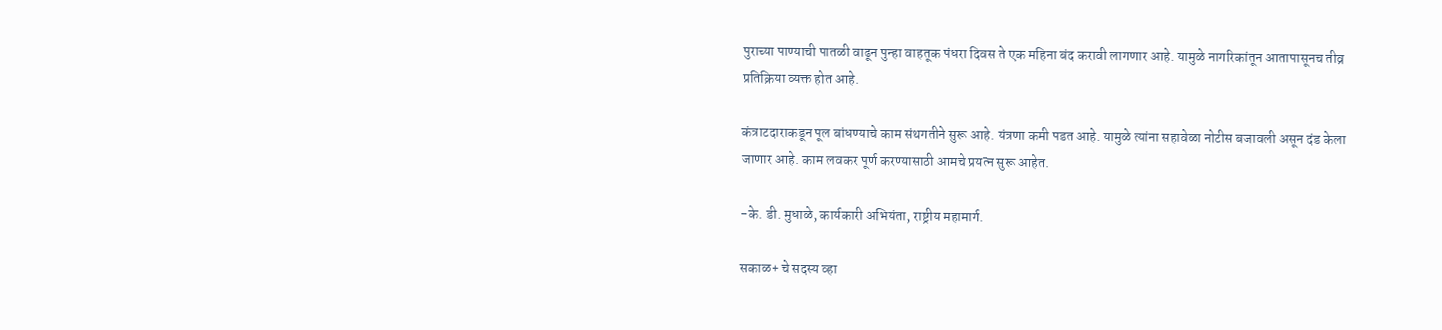पुराच्या पाण्याची पातळी वाढून पुन्हा वाहतूक पंधरा दिवस ते एक महिना बंद करावी लागणार आहे. यामुळे नागरिकांतून आतापासूनच तीव्र प्रतिक्रिया व्यक्त होत आहे.

कंत्राटदाराकडून पूल बांधण्याचे काम संथगतीने सुरू आहे. यंत्रणा कमी पडत आहे. यामुळे त्यांना सहावेळा नोटीस बजावली असून दंड केला जाणार आहे. काम लवकर पूर्ण करण्यासाठी आमचे प्रयत्न सुरू आहेत.

-के. डी. मुधाळे, कार्यकारी अभियंता, राष्ट्रीय महामार्ग.

सकाळ+ चे सदस्य व्हा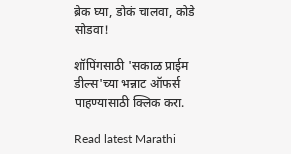ब्रेक घ्या, डोकं चालवा, कोडे सोडवा!

शॉपिंगसाठी 'सकाळ प्राईम डील्स'च्या भन्नाट ऑफर्स पाहण्यासाठी क्लिक करा.

Read latest Marathi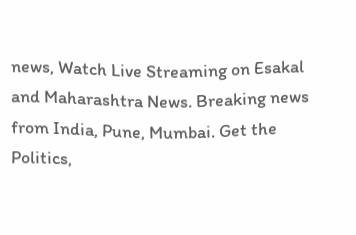news, Watch Live Streaming on Esakal and Maharashtra News. Breaking news from India, Pune, Mumbai. Get the Politics,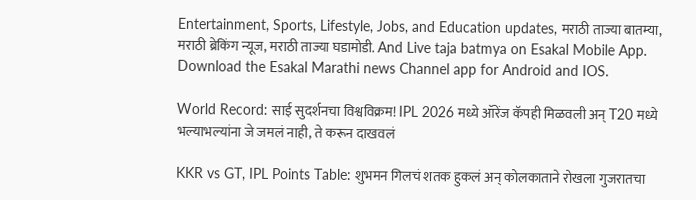Entertainment, Sports, Lifestyle, Jobs, and Education updates, मराठी ताज्या बातम्या, मराठी ब्रेकिंग न्यूज, मराठी ताज्या घडामोडी. And Live taja batmya on Esakal Mobile App. Download the Esakal Marathi news Channel app for Android and IOS.

World Record: साई सुदर्शनचा विश्वविक्रम! IPL 2026 मध्ये ऑरेंज कॅपही मिळवली अन् T20 मध्ये भल्याभल्यांना जे जमलं नाही, ते करून दाखवलं

KKR vs GT, IPL Points Table: शुभमन गिलचं शतक हुकलं अन् कोलकाताने रोखला गुजरातचा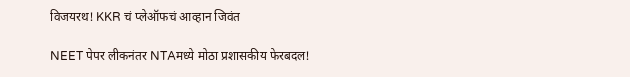विजयरथ! KKR चं प्लेऑफचं आव्हान जिवंत

NEET पेपर लीकनंतर NTAमध्ये मोठा प्रशासकीय फेरबदल!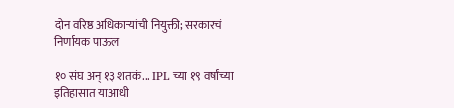दोन वरिष्ठ अधिकाऱ्यांची नियुक्ती; सरकारचं निर्णायक पाऊल

१० संघ अन् १३ शतकं... IPL च्या १९ वर्षांच्या इतिहासात याआधी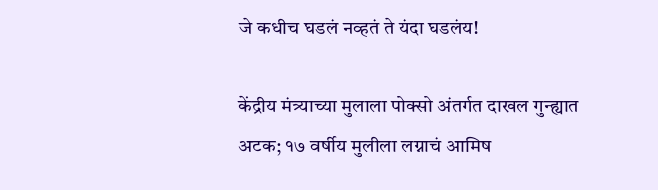जे कधीच घडलं नव्हतं ते यंदा घडलंय!

केंद्रीय मंत्र्याच्या मुलाला पोक्सो अंतर्गत दाखल गुन्ह्यात अटक; १७ वर्षीय मुलीला लग्नाचं आमिष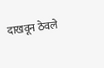दाखवून ठेवले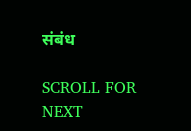संबंध

SCROLL FOR NEXT